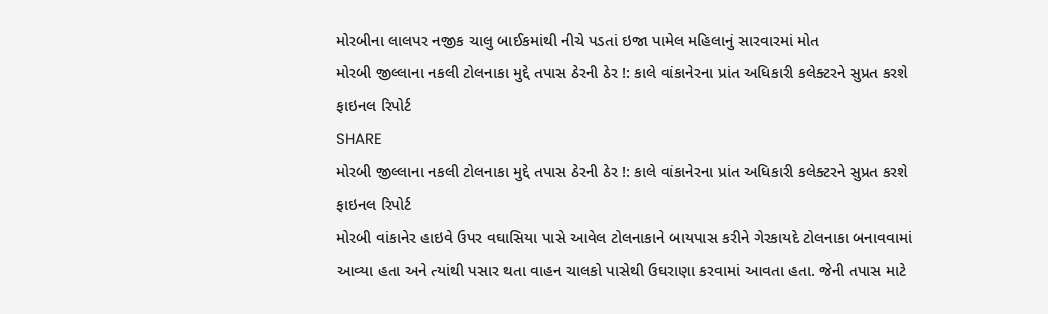મોરબીના લાલપર નજીક ચાલુ બાઈકમાંથી નીચે પડતાં ઇજા પામેલ મહિલાનું સારવારમાં મોત
મોરબી જીલ્લાના નકલી ટોલનાકા મુદ્દે તપાસ ઠેરની ઠેર !: કાલે વાંકાનેરના પ્રાંત અધિકારી કલેક્ટરને સુપ્રત કરશે ફાઇનલ રિપોર્ટ
SHARE
મોરબી જીલ્લાના નકલી ટોલનાકા મુદ્દે તપાસ ઠેરની ઠેર !: કાલે વાંકાનેરના પ્રાંત અધિકારી કલેક્ટરને સુપ્રત કરશે ફાઇનલ રિપોર્ટ
મોરબી વાંકાનેર હાઇવે ઉપર વઘાસિયા પાસે આવેલ ટોલનાકાને બાયપાસ કરીને ગેરકાયદે ટોલનાકા બનાવવામાં આવ્યા હતા અને ત્યાંથી પસાર થતા વાહન ચાલકો પાસેથી ઉઘરાણા કરવામાં આવતા હતા. જેની તપાસ માટે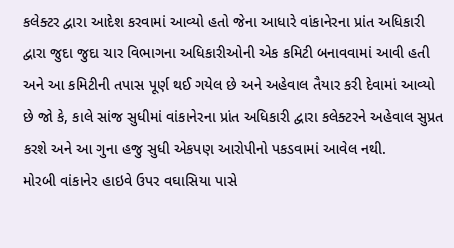કલેક્ટર દ્વારા આદેશ કરવામાં આવ્યો હતો જેના આધારે વાંકાનેરના પ્રાંત અધિકારી દ્વારા જુદા જુદા ચાર વિભાગના અધિકારીઓની એક કમિટી બનાવવામાં આવી હતી અને આ કમિટીની તપાસ પૂર્ણ થઈ ગયેલ છે અને અહેવાલ તૈયાર કરી દેવામાં આવ્યો છે જો કે, કાલે સાંજ સુધીમાં વાંકાનેરના પ્રાંત અધિકારી દ્વારા કલેક્ટરને અહેવાલ સુપ્રત કરશે અને આ ગુના હજુ સુધી એકપણ આરોપીનો પકડવામાં આવેલ નથી.
મોરબી વાંકાનેર હાઇવે ઉપર વઘાસિયા પાસે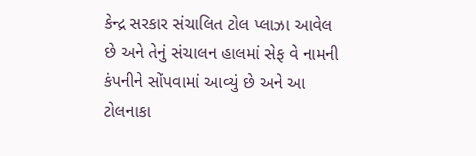કેન્દ્ર સરકાર સંચાલિત ટોલ પ્લાઝા આવેલ છે અને તેનું સંચાલન હાલમાં સેફ વે નામની કંપનીને સોંપવામાં આવ્યું છે અને આ ટોલનાકા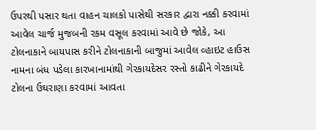ઉપરથી પસાર થતા વાહન ચાલકો પાસેથી સરકાર દ્વારા નક્કી કરવામાં આવેલ ચાર્જ મુજબની રકમ વસૂલ કરવામાં આવે છે જોકે, આ ટોલનાકાને બાયપાસ કરીને ટોલનાકાની બાજુમાં આવેલ વ્હાઇટ હાઉસ નામના બંધ પડેલા કારખાનામાંથી ગેરકાયદેસર રસ્તો કાઢીને ગેરકાયદે ટોલના ઉઘરાણા કરવામાં આવતા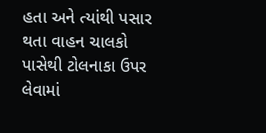હતા અને ત્યાંથી પસાર થતા વાહન ચાલકો પાસેથી ટોલનાકા ઉપર લેવામાં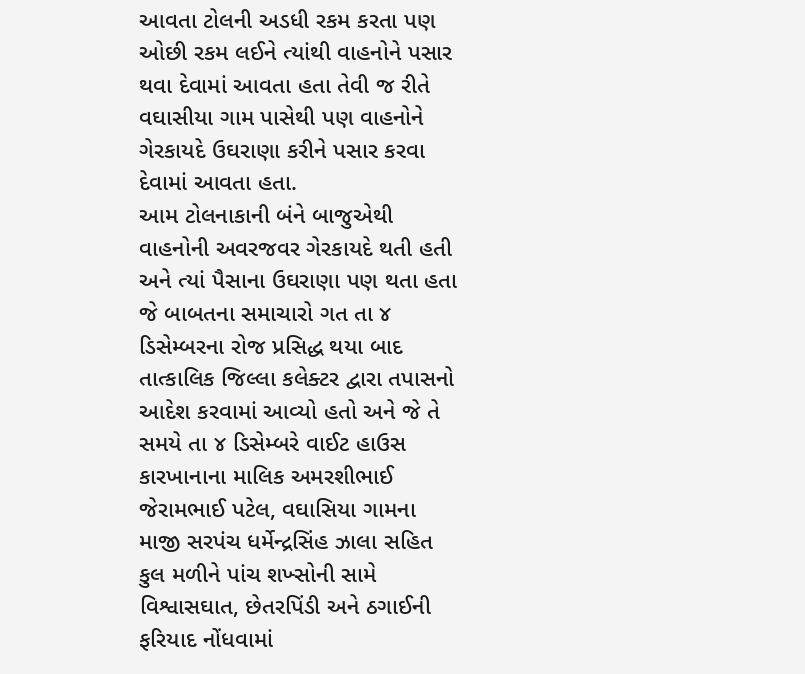આવતા ટોલની અડધી રકમ કરતા પણ ઓછી રકમ લઈને ત્યાંથી વાહનોને પસાર થવા દેવામાં આવતા હતા તેવી જ રીતે વઘાસીયા ગામ પાસેથી પણ વાહનોને ગેરકાયદે ઉઘરાણા કરીને પસાર કરવા દેવામાં આવતા હતા.
આમ ટોલનાકાની બંને બાજુએથી વાહનોની અવરજવર ગેરકાયદે થતી હતી અને ત્યાં પૈસાના ઉઘરાણા પણ થતા હતા જે બાબતના સમાચારો ગત તા ૪ ડિસેમ્બરના રોજ પ્રસિદ્ધ થયા બાદ તાત્કાલિક જિલ્લા કલેક્ટર દ્વારા તપાસનો આદેશ કરવામાં આવ્યો હતો અને જે તે સમયે તા ૪ ડિસેમ્બરે વાઈટ હાઉસ કારખાનાના માલિક અમરશીભાઈ જેરામભાઈ પટેલ, વઘાસિયા ગામના માજી સરપંચ ધર્મેન્દ્રસિંહ ઝાલા સહિત કુલ મળીને પાંચ શખ્સોની સામે વિશ્વાસઘાત, છેતરપિંડી અને ઠગાઈની ફરિયાદ નોંધવામાં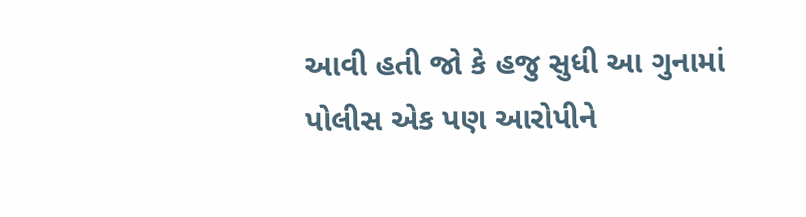આવી હતી જો કે હજુ સુધી આ ગુનામાં પોલીસ એક પણ આરોપીને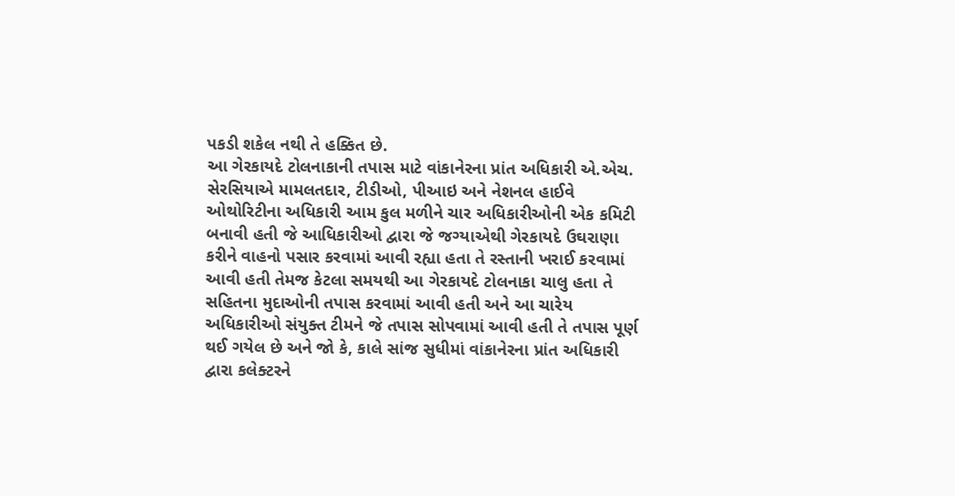પકડી શકેલ નથી તે હક્કિત છે.
આ ગેરકાયદે ટોલનાકાની તપાસ માટે વાંકાનેરના પ્રાંત અધિકારી એ.એચ. સેરસિયાએ મામલતદાર, ટીડીઓ, પીઆઇ અને નેશનલ હાઈવે ઓથોરિટીના અધિકારી આમ કુલ મળીને ચાર અધિકારીઓની એક કમિટી બનાવી હતી જે આધિકારીઓ દ્વારા જે જગ્યાએથી ગેરકાયદે ઉઘરાણા કરીને વાહનો પસાર કરવામાં આવી રહ્યા હતા તે રસ્તાની ખરાઈ કરવામાં આવી હતી તેમજ કેટલા સમયથી આ ગેરકાયદે ટોલનાકા ચાલુ હતા તે સહિતના મુદાઓની તપાસ કરવામાં આવી હતી અને આ ચારેય અધિકારીઓ સંયુક્ત ટીમને જે તપાસ સોપવામાં આવી હતી તે તપાસ પૂર્ણ થઈ ગયેલ છે અને જો કે, કાલે સાંજ સુધીમાં વાંકાનેરના પ્રાંત અધિકારી દ્વારા કલેક્ટરને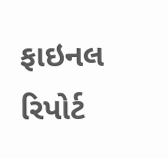ફાઇનલ રિપોર્ટ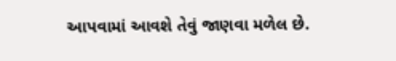આપવામાં આવશે તેવું જાણવા મળેલ છે.